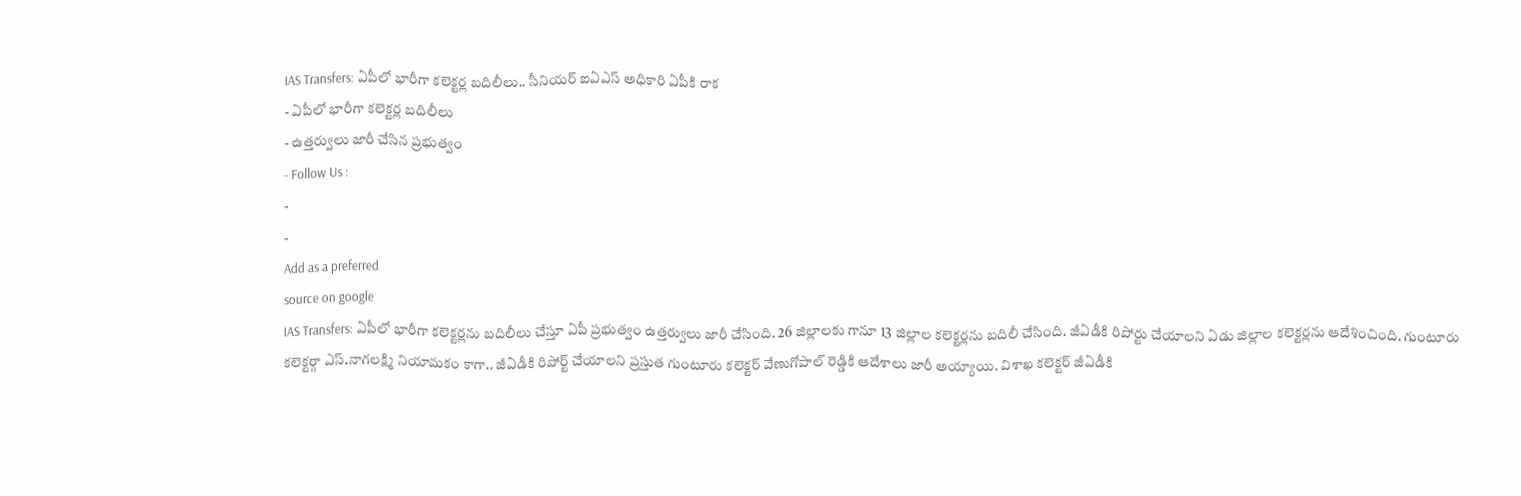IAS Transfers: ఏపీలో భారీగా కలెక్టర్ల బదిలీలు.. సీనియర్ ఐఏఎస్ అధికారి ఏపీకి రాక
- ఏపీలో భారీగా కలెక్టర్ల బదిలీలు
- ఉత్తర్వులు జారీ చేసిన ప్రభుత్వం
- Follow Us :
-
-
Add as a preferred
source on google
IAS Transfers: ఏపీలో భారీగా కలెక్టర్లను బదిలీలు చేస్తూ ఏపీ ప్రభుత్వం ఉత్తర్వులు జారీ చేసింది. 26 జిల్లాలకు గానూ 13 జిల్లాల కలెక్టర్లను బదిలీ చేసింది. జీఏడీకి రిపోర్టు చేయాలని ఏడు జిల్లాల కలెక్టర్లను ఆదేశించింది. గుంటూరు కలెక్టర్గా ఎస్.నాగలక్ష్మి నియామకం కాగా.. జీఏడీకి రిపోర్ట్ చేయాలని ప్రస్తుత గుంటూరు కలెక్టర్ వేణుగోపాల్ రెడ్డికి ఆదేశాలు జారీ అయ్యాయి. విశాఖ కలెక్టర్ జీఏడీకి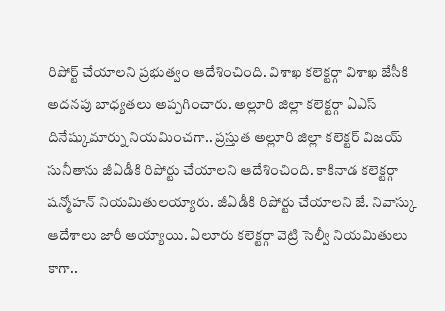రిపోర్ట్ చేయాలని ప్రభుత్వం ఆదేశించింది. విశాఖ కలెక్టర్గా విశాఖ జేసీకి అదనపు బాధ్యతలు అప్పగించారు. అల్లూరి జిల్లా కలెక్టర్గా ఏఎస్ దినేష్కుమార్ను నియమించగా.. ప్రస్తుత అల్లూరి జిల్లా కలెక్టర్ విజయ్ సునీతాను జీఏడీకి రిపోర్టు చేయాలని ఆదేశించింది. కాకినాడ కలెక్టర్గా షన్మోహన్ నియమితులయ్యారు. జీఏడీకి రిపోర్టు చేయాలని జే. నివాస్కు ఆదేశాలు జారీ అయ్యాయి. ఏలూరు కలెక్టర్గా వెట్రి సెల్వీ నియమితులు కాగా..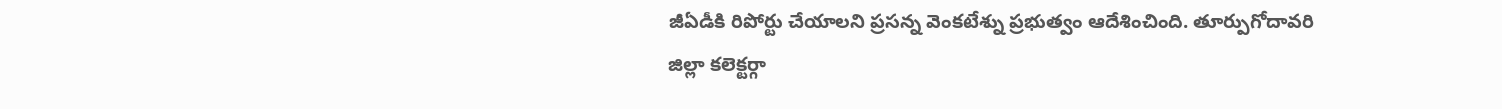జీఏడీకి రిపోర్టు చేయాలని ప్రసన్న వెంకటేశ్ను ప్రభుత్వం ఆదేశించింది. తూర్పుగోదావరి జిల్లా కలెక్టర్గా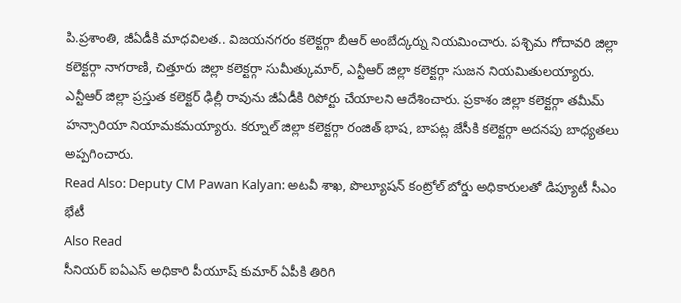పి.ప్రశాంతి, జీఏడీకి మాధవిలత.. విజయనగరం కలెక్టర్గా బీఆర్ అంబేద్కర్ను నియమించారు. పశ్చిమ గోదావరి జిల్లా కలెక్టర్గా నాగరాణి, చిత్తూరు జిల్లా కలెక్టర్గా సుమీత్కుమార్, ఎన్టీఆర్ జిల్లా కలెక్టర్గా సుజన నియమితులయ్యారు. ఎన్టీఆర్ జిల్లా ప్రస్తుత కలెక్టర్ ఢిల్లీ రావును జీఏడీకి రిపోర్టు చేయాలని ఆదేశించారు. ప్రకాశం జిల్లా కలెక్టర్గా తమీమ్ హన్సారియా నియామకమయ్యారు. కర్నూల్ జిల్లా కలెక్టర్గా రంజిత్ భాష, బాపట్ల జేసీకి కలెక్టర్గా అదనపు బాధ్యతలు అప్పగించారు.
Read Also: Deputy CM Pawan Kalyan: అటవీ శాఖ, పొల్యూషన్ కంట్రోల్ బోర్డు అధికారులతో డిప్యూటీ సీఎం భేటీ
Also Read
సీనియర్ ఐఏఎస్ అధికారి పీయూష్ కుమార్ ఏపీకి తిరిగి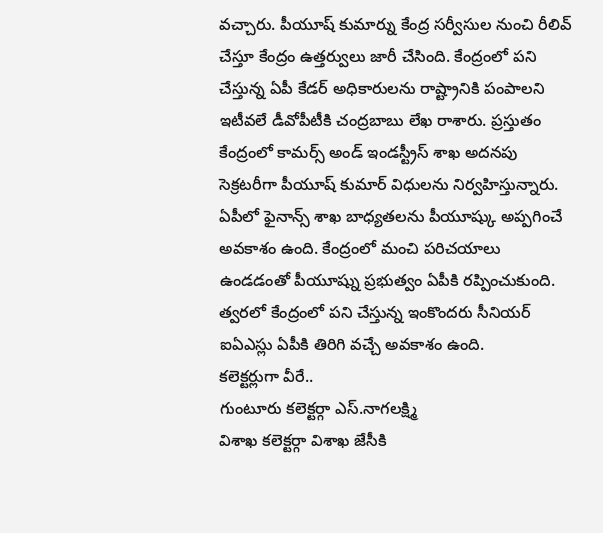వచ్చారు. పీయూష్ కుమార్ను కేంద్ర సర్వీసుల నుంచి రీలివ్ చేస్తూ కేంద్రం ఉత్తర్వులు జారీ చేసింది. కేంద్రంలో పని చేస్తున్న ఏపీ కేడర్ అధికారులను రాష్ట్రానికి పంపాలని ఇటీవలే డీవోపీటీకి చంద్రబాబు లేఖ రాశారు. ప్రస్తుతం కేంద్రంలో కామర్స్ అండ్ ఇండస్ట్రీస్ శాఖ అదనపు సెక్రటరీగా పీయూష్ కుమార్ విధులను నిర్వహిస్తున్నారు. ఏపీలో ఫైనాన్స్ శాఖ బాధ్యతలను పీయూష్కు అప్పగించే అవకాశం ఉంది. కేంద్రంలో మంచి పరిచయాలు ఉండడంతో పీయూష్ను ప్రభుత్వం ఏపీకి రప్పించుకుంది. త్వరలో కేంద్రంలో పని చేస్తున్న ఇంకొందరు సీనియర్ ఐఏఎస్లు ఏపీకి తిరిగి వచ్చే అవకాశం ఉంది.
కలెక్టర్లుగా వీరే..
గుంటూరు కలెక్టర్గా ఎస్.నాగలక్ష్మి
విశాఖ కలెక్టర్గా విశాఖ జేసీకి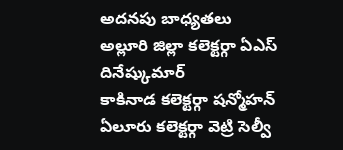అదనపు బాధ్యతలు
అల్లూరి జిల్లా కలెక్టర్గా ఏఎస్ దినేష్కుమార్
కాకినాడ కలెక్టర్గా షన్మోహన్
ఏలూరు కలెక్టర్గా వెట్రి సెల్వీ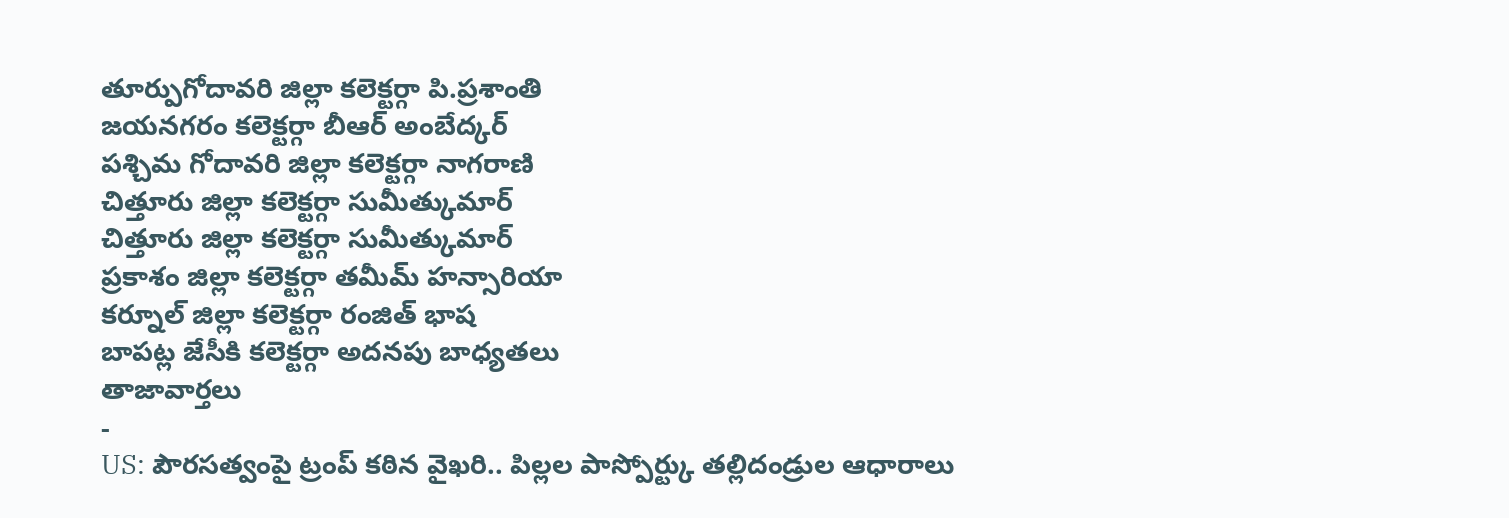తూర్పుగోదావరి జిల్లా కలెక్టర్గా పి.ప్రశాంతి
జయనగరం కలెక్టర్గా బీఆర్ అంబేద్కర్
పశ్చిమ గోదావరి జిల్లా కలెక్టర్గా నాగరాణి
చిత్తూరు జిల్లా కలెక్టర్గా సుమీత్కుమార్
చిత్తూరు జిల్లా కలెక్టర్గా సుమీత్కుమార్
ప్రకాశం జిల్లా కలెక్టర్గా తమీమ్ హన్సారియా
కర్నూల్ జిల్లా కలెక్టర్గా రంజిత్ భాష
బాపట్ల జేసీకి కలెక్టర్గా అదనపు బాధ్యతలు
తాజావార్తలు
-
US: పౌరసత్వంపై ట్రంప్ కఠిన వైఖరి.. పిల్లల పాస్పోర్ట్కు తల్లిదండ్రుల ఆధారాలు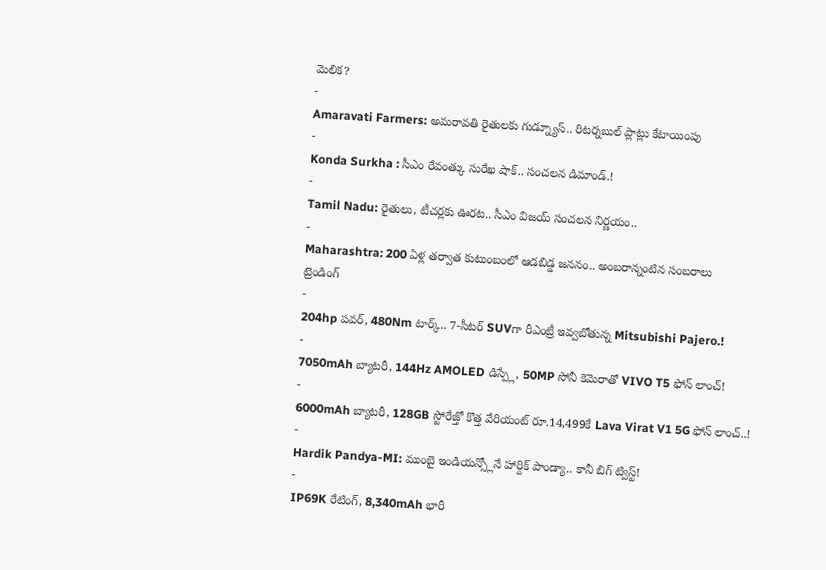మెలిక?
-
Amaravati Farmers: అమరావతి రైతులకు గుడ్న్యూస్.. రిటర్నబుల్ ప్లాట్లు కేటాయింపు
-
Konda Surkha : సీఎం రేవంత్కు సురేఖ షాక్.. సంచలన డిమాండ్.!
-
Tamil Nadu: రైతులు, టీచర్లకు ఊరట.. సీఎం విజయ్ సంచలన నిర్ణయం..
-
Maharashtra: 200 ఏళ్ల తర్వాత కుటుంబంలో ఆడబిడ్డ జననం.. అంబరాన్నంటిన సంబరాలు
ట్రెండింగ్
-
204hp పవర్, 480Nm టార్క్.. 7-సీటర్ SUVగా రీఎంట్రీ ఇవ్వబోతున్న Mitsubishi Pajero.!
-
7050mAh బ్యాటరీ, 144Hz AMOLED డిస్ప్లే, 50MP సోనీ కెమెరాతో VIVO T5 ఫోన్ లాంచ్!
-
6000mAh బ్యాటరీ, 128GB స్టోరేజ్తో కొత్త వేరియంట్ రూ.14,499కే Lava Virat V1 5G ఫోన్ లాంచ్..!
-
Hardik Pandya-MI: ముంబై ఇండియన్స్లోనే హార్దిక్ పాండ్యా.. కానీ బిగ్ ట్విస్ట్!
-
IP69K రేటింగ్, 8,340mAh భారీ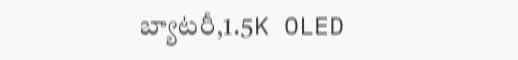బ్యాటరీ,1.5K OLED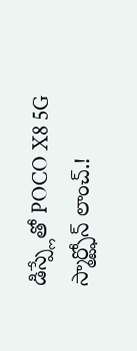డిస్ప్లేతో POCO X8 5G స్మార్ట్ఫోన్ లాంచ్.!